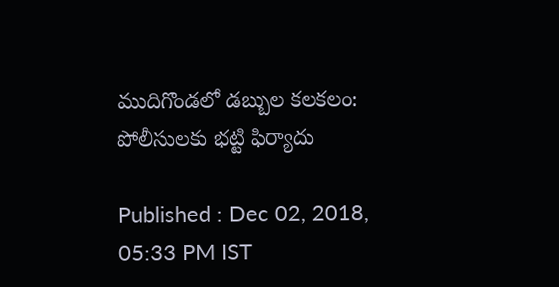ముదిగొండలో డబ్బుల కలకలం: పోలీసులకు భట్టి ఫిర్యాదు

Published : Dec 02, 2018, 05:33 PM IST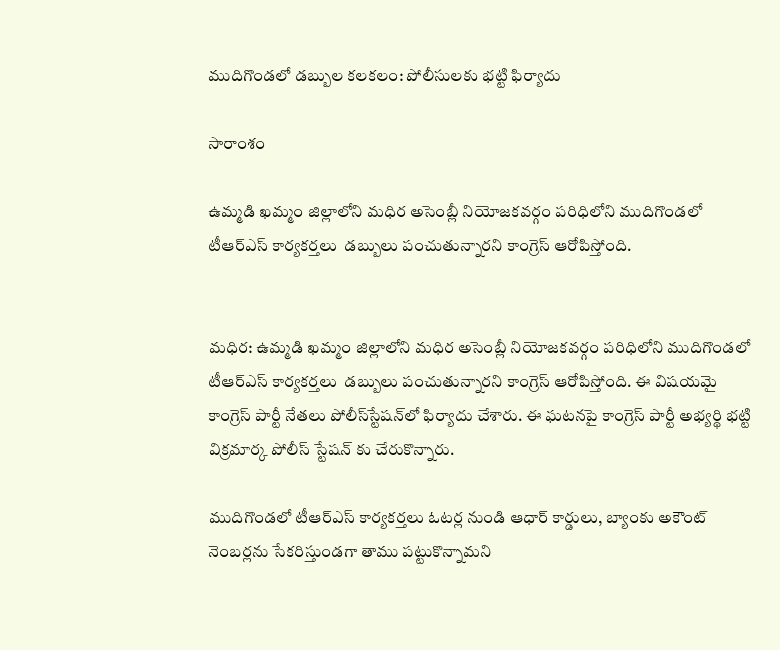ముదిగొండలో డబ్బుల కలకలం: పోలీసులకు భట్టి ఫిర్యాదు

సారాంశం

ఉమ్మడి ఖమ్మం జిల్లాలోని మధిర అసెంబ్లీ నియోజకవర్గం పరిధిలోని ముదిగొండలో టీఆర్ఎస్ కార్యకర్తలు  డబ్బులు పంచుతున్నారని కాంగ్రెస్ ఆరోపిస్తోంది.


మధిర: ఉమ్మడి ఖమ్మం జిల్లాలోని మధిర అసెంబ్లీ నియోజకవర్గం పరిధిలోని ముదిగొండలో టీఆర్ఎస్ కార్యకర్తలు  డబ్బులు పంచుతున్నారని కాంగ్రెస్ ఆరోపిస్తోంది. ఈ విషయమై కాంగ్రెస్ పార్టీ నేతలు పోలీస్‌స్టేషన్‌లో ఫిర్యాదు చేశారు. ఈ ఘటనపై కాంగ్రెస్ పార్టీ అభ్యర్థి భట్టి విక్రమార్క పోలీస్ స్టేషన్ కు చేరుకొన్నారు.

ముదిగొండలో టీఆర్ఎస్ కార్యకర్తలు ఓటర్ల నుండి ఆధార్ కార్డులు, బ్యాంకు అకౌంట్ నెంబర్లను సేకరిస్తుండగా తాము పట్టుకొన్నామని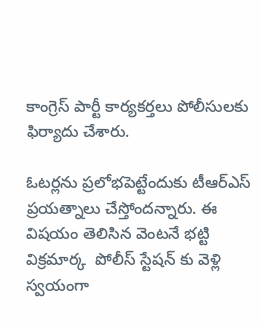కాంగ్రెస్ పార్టీ కార్యకర్తలు పోలీసులకు ఫిర్యాదు చేశారు.

ఓటర్లను ప్రలోభపెట్టేందుకు టీఆర్ఎస్ ప్రయత్నాలు చేస్తోందన్నారు. ఈ విషయం తెలిసిన వెంటనే భట్టి విక్రమార్క  పోలీస్ స్టేషన్ కు వెళ్లి స్వయంగా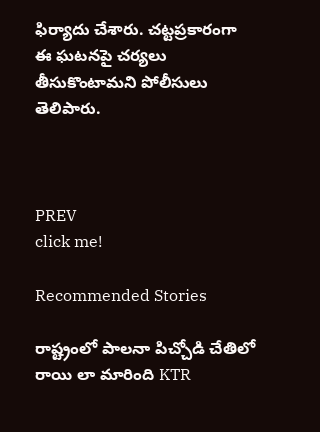ఫిర్యాదు చేశారు. చట్టప్రకారంగా ఈ ఘటనపై చర్యలు తీసుకొంటామని పోలీసులు తెలిపారు.



PREV
click me!

Recommended Stories

రాష్ట్రంలో పాలనా పిచ్చోడి చేతిలో రాయి లా మారింది KTR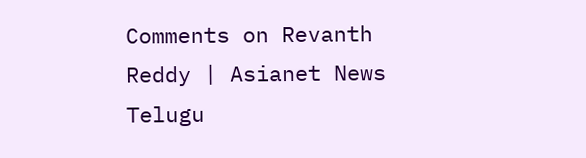Comments on Revanth Reddy | Asianet News Telugu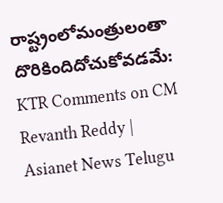రాష్ట్రంలోమంత్రులంతా దొరికిందిదోచుకోవడమే: KTR Comments on CM Revanth Reddy | Asianet News Telugu